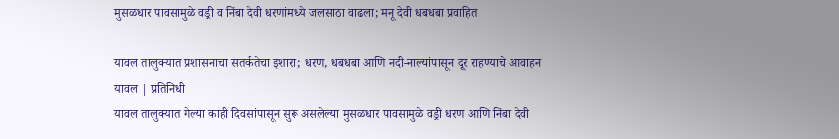मुसळधार पावसामुळे वड्री व निंबा देवी धरणांमध्ये जलसाठा वाढला; मनू देवी धबधबा प्रवाहित

यावल तालुक्यात प्रशासनाचा सतर्कतेचा इशारा; धरण, धबधबा आणि नदी-नाल्यांपासून दूर राहण्याचे आवाहन
यावल | प्रतिनिधी
यावल तालुक्यात गेल्या काही दिवसांपासून सुरू असलेल्या मुसळधार पावसामुळे वड्री धरण आणि निंबा देवी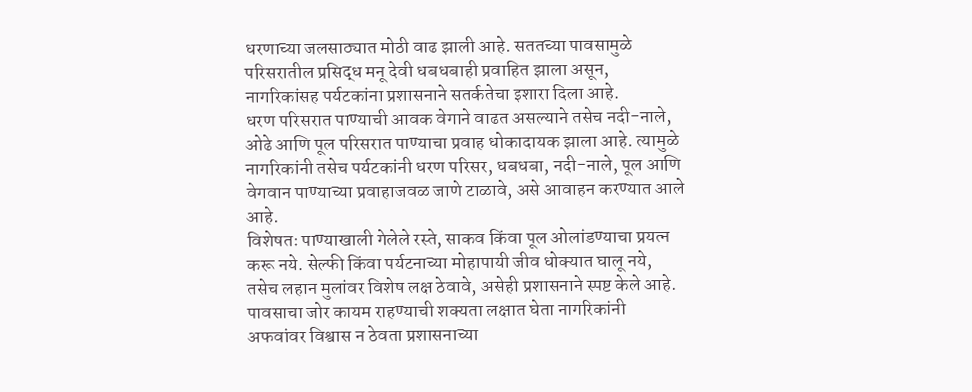धरणाच्या जलसाठ्यात मोठी वाढ झाली आहे. सततच्या पावसामुळे परिसरातील प्रसिद्ध मनू देवी धबधबाही प्रवाहित झाला असून, नागरिकांसह पर्यटकांना प्रशासनाने सतर्कतेचा इशारा दिला आहे.
धरण परिसरात पाण्याची आवक वेगाने वाढत असल्याने तसेच नदी-नाले, ओढे आणि पूल परिसरात पाण्याचा प्रवाह धोकादायक झाला आहे. त्यामुळे नागरिकांनी तसेच पर्यटकांनी धरण परिसर, धबधबा, नदी-नाले, पूल आणि वेगवान पाण्याच्या प्रवाहाजवळ जाणे टाळावे, असे आवाहन करण्यात आले आहे.
विशेषतः पाण्याखाली गेलेले रस्ते, साकव किंवा पूल ओलांडण्याचा प्रयत्न करू नये. सेल्फी किंवा पर्यटनाच्या मोहापायी जीव धोक्यात घालू नये, तसेच लहान मुलांवर विशेष लक्ष ठेवावे, असेही प्रशासनाने स्पष्ट केले आहे.
पावसाचा जोर कायम राहण्याची शक्यता लक्षात घेता नागरिकांनी अफवांवर विश्वास न ठेवता प्रशासनाच्या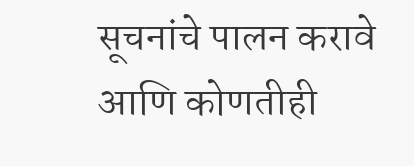सूचनांचे पालन करावे आणि कोणतीही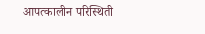आपत्कालीन परिस्थिती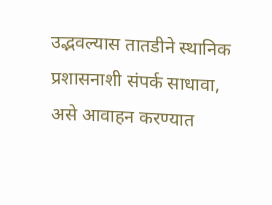उद्भवल्यास तातडीने स्थानिक प्रशासनाशी संपर्क साधावा, असे आवाहन करण्यात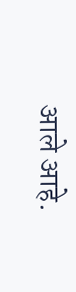आले आहे.